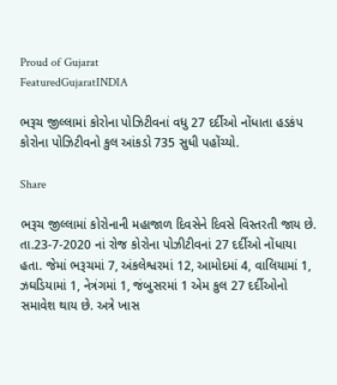Proud of Gujarat
FeaturedGujaratINDIA

ભરૂચ જીલ્લામાં કોરોના પોઝિટીવનાં વધુ 27 દર્દીઓ નોંધાતા હડકંપ કોરોના પોઝિટીવનો કુલ આંકડો 735 સુધી પહોંચ્યો.

Share

ભરૂચ જીલ્લામાં કોરોનાની મહાજાળ દિવસેને દિવસે વિસ્તરતી જાય છે. તા.23-7-2020 નાં રોજ કોરોના પોઝીટીવનાં 27 દર્દીઓ નોંધાયા હતા. જેમાં ભરૂચમાં 7, અંકલેશ્વરમાં 12, આમોદમાં 4, વાલિયામાં 1, ઝઘડિયામાં 1, નેત્રંગમાં 1, જંબુસરમાં 1 એમ કુલ 27 દર્દીઓનો સમાવેશ થાય છે. અત્રે ખાસ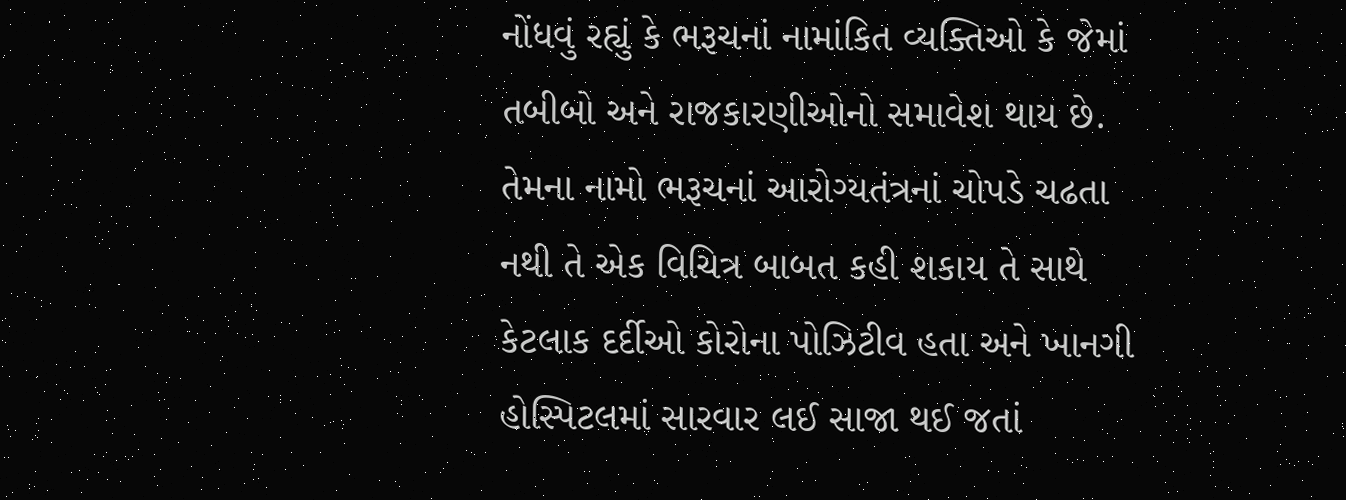નોંધવું રહ્યું કે ભરૂચનાં નામાંકિત વ્યક્તિઓ કે જેમાં તબીબો અને રાજકારણીઓનો સમાવેશ થાય છે. તેમના નામો ભરૂચનાં આરોગ્યતંત્રનાં ચોપડે ચઢતા નથી તે એક વિચિત્ર બાબત કહી શકાય તે સાથે કેટલાક દર્દીઓ કોરોના પોઝિટીવ હતા અને ખાનગી હોસ્પિટલમાં સારવાર લઈ સાજા થઈ જતાં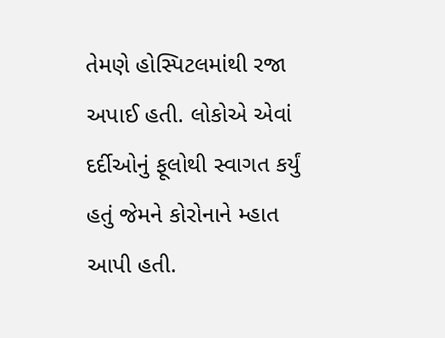તેમણે હોસ્પિટલમાંથી રજા અપાઈ હતી. લોકોએ એવાં દર્દીઓનું ફૂલોથી સ્વાગત કર્યું હતું જેમને કોરોનાને મ્હાત આપી હતી.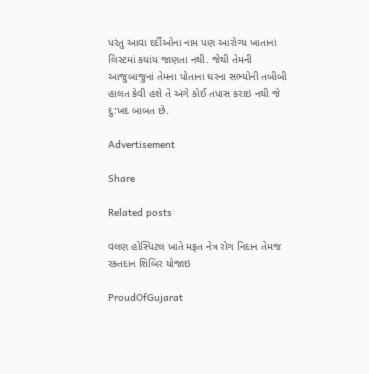પરંતુ આવા દર્દીઓના નામ પણ આરોગ્ય ખાતાનાં લિસ્ટમાં કયાંય જાણતા નથી. જેથી તેમની આજુબાજુનાં તેમના પોતાના ઘરના સભ્યોની તબીબી હાલત કેવી હશે તે અંગે કોઈ તપાસ કરાઇ નથી જે દુ:ખદ બાબત છે.

Advertisement

Share

Related posts

વલણ હોસ્પિટલ ખાતે મફત નેત્ર રોગ નિદાન તેમજ રક્તદાન શિબિર યોજાઇ

ProudOfGujarat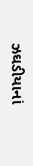ઝઘડીયાનાં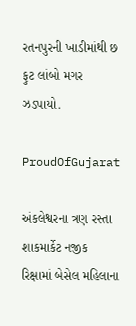રતનપુરની ખાડીમાંથી છ ફુટ લાંબો મગર ઝડપાયો.

ProudOfGujarat

અંકલેશ્વરના ત્રણ રસ્તા શાકમાર્કેટ નજીક રિક્ષામાં બેસેલ મહિલાના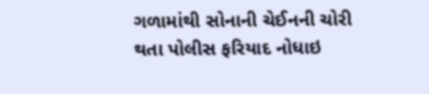ગળામાંથી સોનાની ચેઈનની ચોરી થતા પોલીસ ફરિયાદ નોધાઇ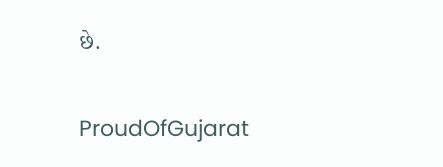છે.

ProudOfGujarat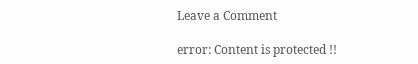Leave a Comment

error: Content is protected !!